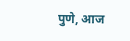पुणे, आज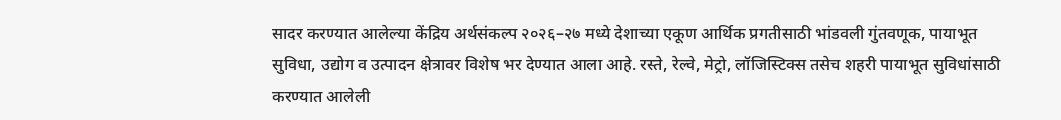सादर करण्यात आलेल्या केंद्रिय अर्थसंकल्प २०२६–२७ मध्ये देशाच्या एकूण आर्थिक प्रगतीसाठी भांडवली गुंतवणूक, पायाभूत सुविधा, उद्योग व उत्पादन क्षेत्रावर विशेष भर देण्यात आला आहे. रस्ते, रेल्वे, मेट्रो, लॉजिस्टिक्स तसेच शहरी पायाभूत सुविधांसाठी करण्यात आलेली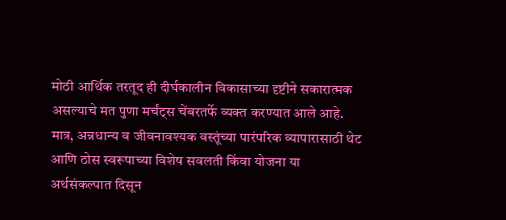मोठी आर्थिक तरतूद ही दीर्घकालीन विकासाच्या दृष्टीने सकारात्मक असल्याचे मत पुणा मर्चंट्स चेंबरतर्फे व्यक्त करण्यात आले आहे.
मात्र, अन्नधान्य व जीवनावश्यक वस्तूंच्या पारंपरिक व्यापारासाठी थेट आणि ठोस स्वरूपाच्या विशेष सवलती किंवा योजना या अर्थसंकल्पात दिसून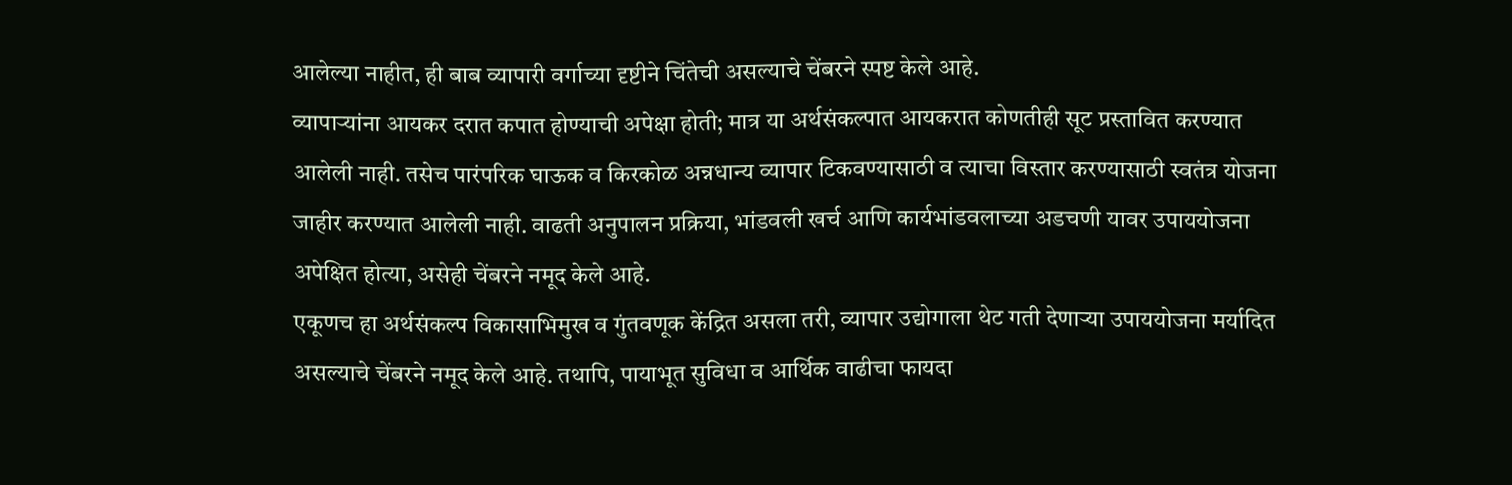आलेल्या नाहीत, ही बाब व्यापारी वर्गाच्या दृष्टीने चिंतेची असल्याचे चेंबरने स्पष्ट केले आहे.
व्यापाऱ्यांना आयकर दरात कपात होण्याची अपेक्षा होती; मात्र या अर्थसंकल्पात आयकरात कोणतीही सूट प्रस्तावित करण्यात आलेली नाही. तसेच पारंपरिक घाऊक व किरकोळ अन्नधान्य व्यापार टिकवण्यासाठी व त्याचा विस्तार करण्यासाठी स्वतंत्र योजना जाहीर करण्यात आलेली नाही. वाढती अनुपालन प्रक्रिया, भांडवली खर्च आणि कार्यभांडवलाच्या अडचणी यावर उपाययोजना अपेक्षित होत्या, असेही चेंबरने नमूद केले आहे.
एकूणच हा अर्थसंकल्प विकासाभिमुख व गुंतवणूक केंद्रित असला तरी, व्यापार उद्योगाला थेट गती देणाऱ्या उपाययोजना मर्यादित असल्याचे चेंबरने नमूद केले आहे. तथापि, पायाभूत सुविधा व आर्थिक वाढीचा फायदा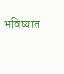भविष्यात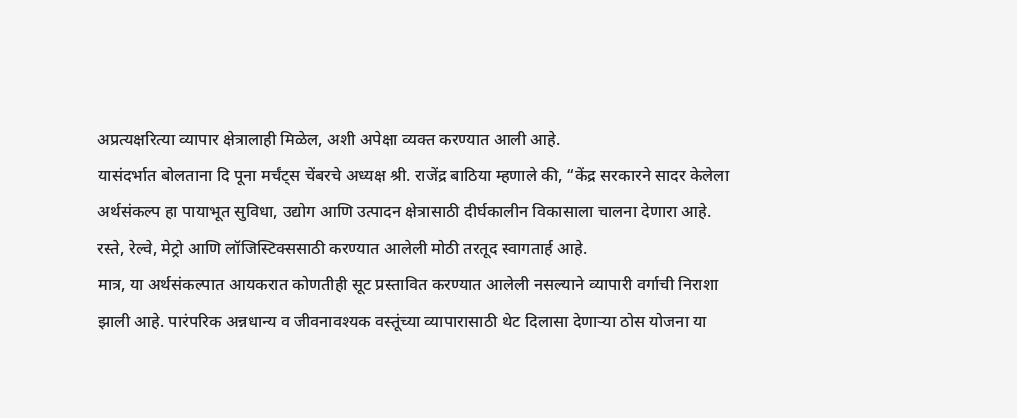अप्रत्यक्षरित्या व्यापार क्षेत्रालाही मिळेल, अशी अपेक्षा व्यक्त करण्यात आली आहे.
यासंदर्भात बोलताना दि पूना मर्चंट्स चेंबरचे अध्यक्ष श्री. राजेंद्र बाठिया म्हणाले की, “केंद्र सरकारने सादर केलेला अर्थसंकल्प हा पायाभूत सुविधा, उद्योग आणि उत्पादन क्षेत्रासाठी दीर्घकालीन विकासाला चालना देणारा आहे. रस्ते, रेल्वे, मेट्रो आणि लॉजिस्टिक्ससाठी करण्यात आलेली मोठी तरतूद स्वागतार्ह आहे.
मात्र, या अर्थसंकल्पात आयकरात कोणतीही सूट प्रस्तावित करण्यात आलेली नसल्याने व्यापारी वर्गाची निराशा झाली आहे. पारंपरिक अन्नधान्य व जीवनावश्यक वस्तूंच्या व्यापारासाठी थेट दिलासा देणाऱ्या ठोस योजना या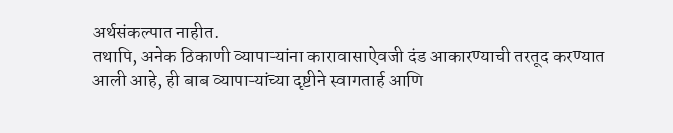अर्थसंकल्पात नाहीत.
तथापि, अनेक ठिकाणी व्यापाऱ्यांना कारावासाऐवजी दंड आकारण्याची तरतूद करण्यात आली आहे, ही बाब व्यापाऱ्यांच्या दृष्टीने स्वागतार्ह आणि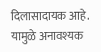दिलासादायक आहे. यामुळे अनावश्यक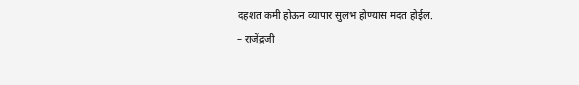दहशत कमी होऊन व्यापार सुलभ होण्यास मदत होईल.
– राजेंद्रजी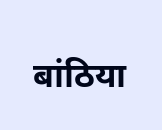बांठिया